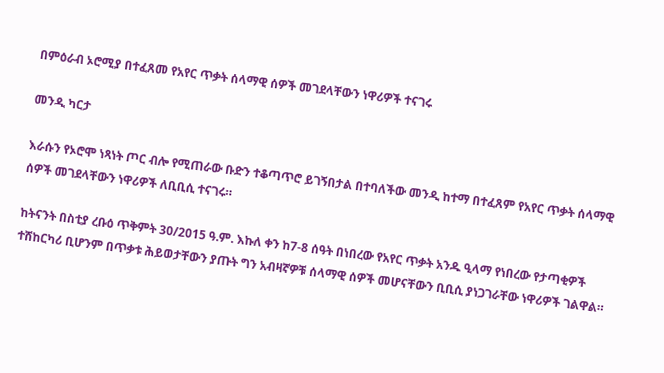በምዕራብ ኦሮሚያ በተፈጸመ የአየር ጥቃት ሰላማዊ ሰዎች መገደላቸውን ነዋሪዎች ተናገሩ

መንዲ ካርታ

እራሱን የኦሮሞ ነጻነት ጦር ብሎ የሚጠራው ቡድን ተቆጣጥሮ ይገኝበታል በተባለችው መንዲ ከተማ በተፈጸም የአየር ጥቃት ሰላማዊ ሰዎች መገደላቸውን ነዋሪዎች ለቢቢሲ ተናገሩ።

ከትናንት በስቲያ ረቡዕ ጥቅምት 30/2015 ዓ.ም. እኩለ ቀን ከ7-8 ሰዓት በነበረው የአየር ጥቃት አንዱ ዒላማ የነበረው የታጣቂዎች ተሸከርካሪ ቢሆንም በጥቃቱ ሕይወታቸውን ያጡት ግን አብዛኛዎቹ ሰላማዊ ሰዎች መሆናቸውን ቢቢሲ ያነጋገራቸው ነዋሪዎች ገልዋል።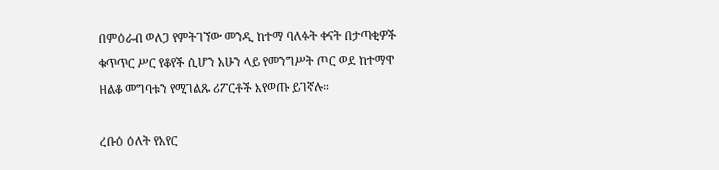በምዕራብ ወለጋ የምትገኘው መንዲ ከተማ ባለፉት ቀናት በታጣቂዎች ቁጥጥር ሥር የቆየች ሲሆን አሁን ላይ የመንግሥት ጦር ወደ ከተማዋ ዘልቆ መግባቱን የሚገልጹ ሪፖርቶች እየወጡ ይገኛሉ።

ረቡዕ ዕለት የአየር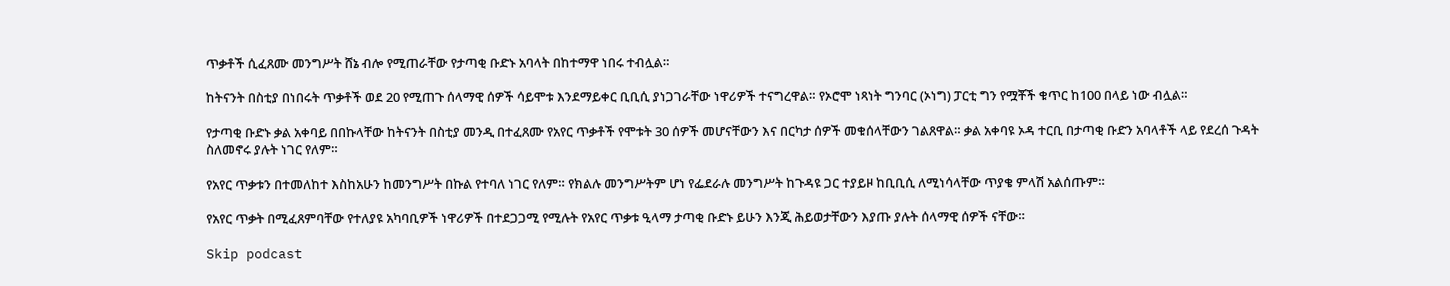ጥቃቶች ሲፈጸሙ መንግሥት ሸኔ ብሎ የሚጠራቸው የታጣቂ ቡድኑ አባላት በከተማዋ ነበሩ ተብሏል።

ከትናንት በስቲያ በነበሩት ጥቃቶች ወደ 20 የሚጠጉ ሰላማዊ ሰዎች ሳይሞቱ እንደማይቀር ቢቢሲ ያነጋገራቸው ነዋሪዎች ተናግረዋል። የኦሮሞ ነጻነት ግንባር (ኦነግ) ፓርቲ ግን የሟቾች ቁጥር ከ100 በላይ ነው ብሏል።

የታጣቂ ቡድኑ ቃል አቀባይ በበኩላቸው ከትናንት በስቲያ መንዲ በተፈጸሙ የአየር ጥቃቶች የሞቱት 30 ሰዎች መሆናቸውን እና በርካታ ሰዎች መቁሰላቸውን ገልጸዋል። ቃል አቀባዩ ኦዳ ተርቢ በታጣቂ ቡድን አባላቶች ላይ የደረሰ ጉዳት ስለመኖሩ ያሉት ነገር የለም።

የአየር ጥቃቱን በተመለከተ እስከአሁን ከመንግሥት በኩል የተባለ ነገር የለም። የክልሉ መንግሥትም ሆነ የፌደራሉ መንግሥት ከጉዳዩ ጋር ተያይዞ ከቢቢሲ ለሚነሳላቸው ጥያቄ ምላሽ አልሰጡም።

የአየር ጥቃት በሚፈጸምባቸው የተለያዩ አካባቢዎች ነዋሪዎች በተደጋጋሚ የሚሉት የአየር ጥቃቱ ዒላማ ታጣቂ ቡድኑ ይሁን እንጂ ሕይወታቸውን እያጡ ያሉት ሰላማዊ ሰዎች ናቸው።

Skip podcast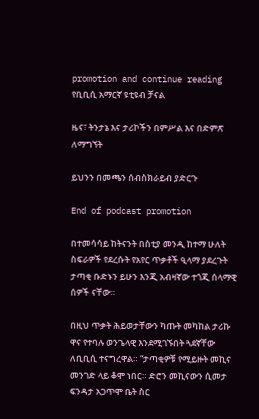promotion and continue reading
የቢቢሲ አማርኛ ዩቲዩብ ቻናል

ዜና፣ ትንታኔ እና ታሪኮችን በምሥል እና በድምጽ ለማግኘት

ይህንን በመጫን ሰብስክራይብ ያድርጉ

End of podcast promotion

በተመሳሳይ ከትናንት በስቲያ መንዲ ከተማ ሁለት ስፍራዎች የደረሱት የአየር ጥቃቶች ዒላማ ያደረጉት ታጣቂ ቡድኑን ይሁን እንጂ አብዛኛው ተጎጂ ሰላማዊ ሰዎች ናቸው።

በዚህ ጥቃት ሕይወታቸውን ካጡት መካከል ታሪኩ ዋና የተባሉ ወንጌላዊ እንደሚገኙበት ጓደኛቸው ለቢቢሲ ተናግረዋል። “ታጣቂዎቹ የሚይዙት መኪና መንገድ ላይ ቆሞ ነበር። ድሮን መኪናውን ሲመታ ፍንዳታ አጋጥሞ ቤት ስር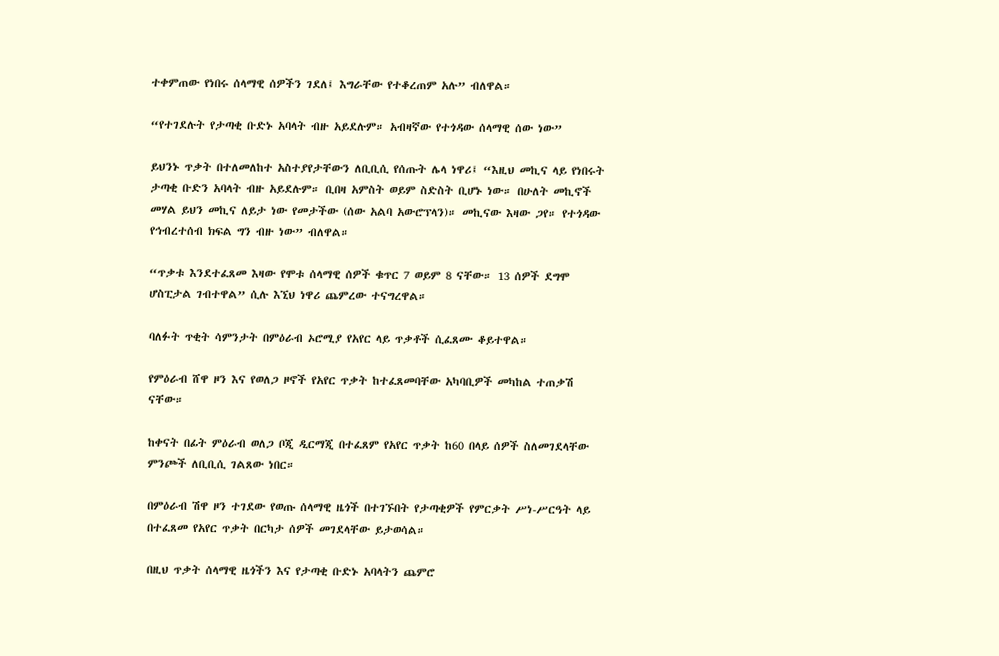ተቀምጠው የነበሩ ሰላማዊ ሰዎችን ገደለ፤ እግራቸው የተቆረጠም አሉ” ብለዋል።

“የተገደሉት የታጣቂ ቡድኑ አባላት ብዙ አይደሉም። አብዛኛው የተጎዳው ሰላማዊ ሰው ነው”

ይህንኑ ጥቃት በተለመለከተ አስተያየታቸውን ለቢቢሲ የሰጡት ሌላ ነዋሪ፤ “እዚህ መኪና ላይ የነበሩት ታጣቂ ቡድን አባላት ብዙ አይደሉም። ቢበዛ አምስት ወይም ስድስት ቢሆኑ ነው። በሁለት መኪኖች መሃል ይህን መኪና ለይታ ነው የመታችው (ሰው አልባ አውሮፕላን)። መኪናው እዛው ጋየ። የተጎዳው የኅብረተሰብ ክፍል ግን ብዙ ነው” ብለዋል።

“ጥቃቱ እንደተፈጸመ እዛው የሞቱ ሰላማዊ ሰዎች ቁጥር 7 ወይም 8 ናቸው። 13 ሰዎች ደግሞ ሆስፒታል ገብተዋል” ሲሉ እኚህ ነዋሪ ጨምረው ተናግረዋል።

ባለፉት ጥቂት ሳምንታት በምዕራብ ኦሮሚያ የአየር ላይ ጥቃቶች ሲፈጸሙ ቆይተዋል።

የምዕራብ ሸዋ ዞን እና የወለጋ ዞኖች የአየር ጥቃት ከተፈጸመባቸው አካባቢዎች መካከል ተጠቃሽ ናቸው።

ከቀናት በፊት ምዕራብ ወለጋ ቦጂ ዲርማጂ በተፈጸም የአየር ጥቃት ከ60 በላይ ሰዎች ስለመገደላቸው ምንጮች ለቢቢሲ ገልጸው ነበር።

በምዕራብ ሽዋ ዞን ተገደው የወጡ ሰላማዊ ዜጎች በተገኙበት የታጣቂዎች የምርቃት ሥነ-ሥርዓት ላይ በተፈጸመ የአየር ጥቃት በርካታ ሰዎች መገደላቸው ይታወሳል።

በዚህ ጥቃት ሰላማዊ ዜጎችን እና የታጣቂ ቡድኑ አባላትን ጨምሮ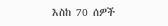እስከ 70 ሰዎች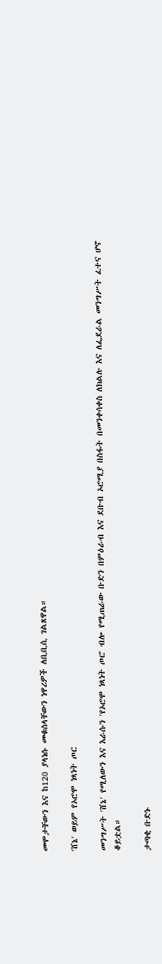መሞታቸውን እና ከ120 ያላነሱ መቁሰላቸውን ነዋሪዎች ለቢቢሲ ገልጸዋል።

'ሸኔ' ወይም የኦሮሞ ነጻነት ጦር

መንግሥት 'ሸኔ' የሚለውን እና እራሱን 'የኦሮሞ ነጻነት ጦር' ብሎ የሚጠራው ቡድን በምዕራብ እና ደቡብ ኦሮሚያ በስፋት በመንቀሳቀስ ለክልሉ እና ለፌደራል መንግሥት ፈተና ሆኖ ቆይቷል።

ታጣቂ ቡድኑ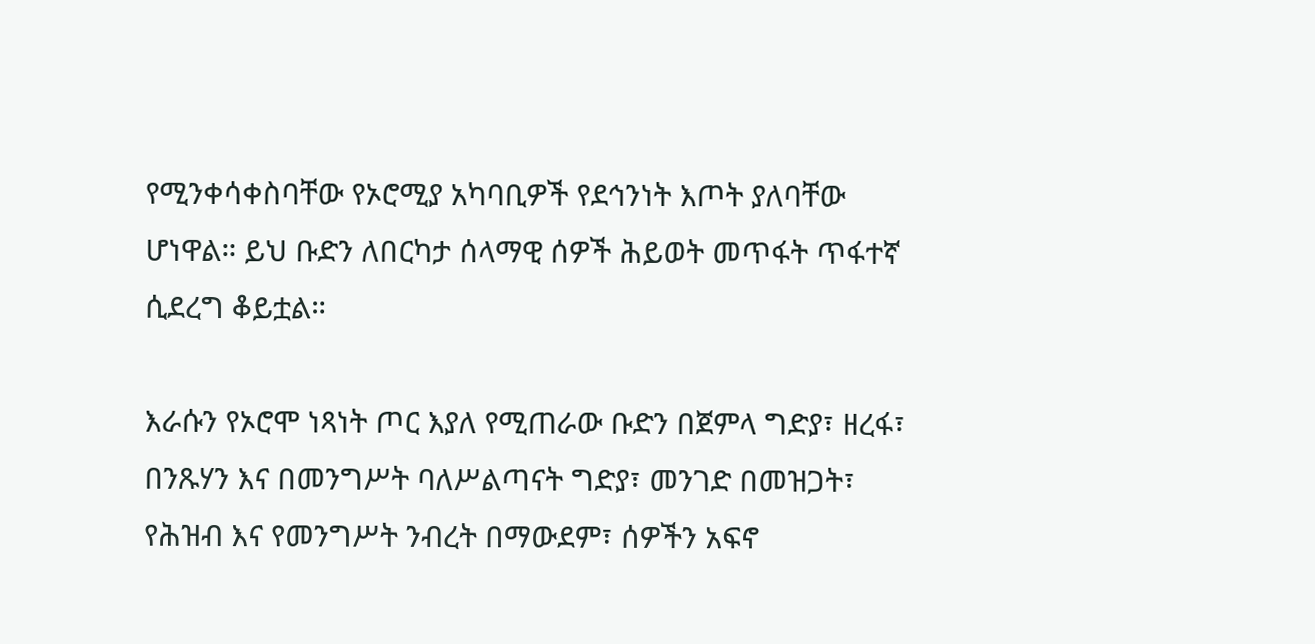የሚንቀሳቀስባቸው የኦሮሚያ አካባቢዎች የደኅንነት እጦት ያለባቸው ሆነዋል። ይህ ቡድን ለበርካታ ሰላማዊ ሰዎች ሕይወት መጥፋት ጥፋተኛ ሲደረግ ቆይቷል።

እራሱን የኦሮሞ ነጻነት ጦር እያለ የሚጠራው ቡድን በጀምላ ግድያ፣ ዘረፋ፣ በንጹሃን እና በመንግሥት ባለሥልጣናት ግድያ፣ መንገድ በመዝጋት፣ የሕዝብ እና የመንግሥት ንብረት በማውደም፣ ሰዎችን አፍኖ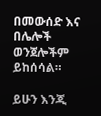በመውሰድ እና በሌሎች ወንጀሎችም ይከሰሳል።

ይሁን እንጂ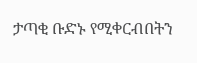ታጣቂ ቡድኑ የሚቀርብበትን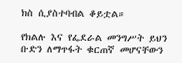ክስ ሲያስተባብል ቆይቷል።

የክልሉ እና የፌደራል መንግሥት ይህን ቡድን ለማጥፋት ቁርጠኛ መሆናቸውን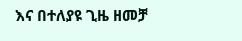እና በተለያዩ ጊዜ ዘመቻ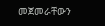መጀመራቸውን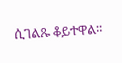ሲገልጹ ቆይተዋል።